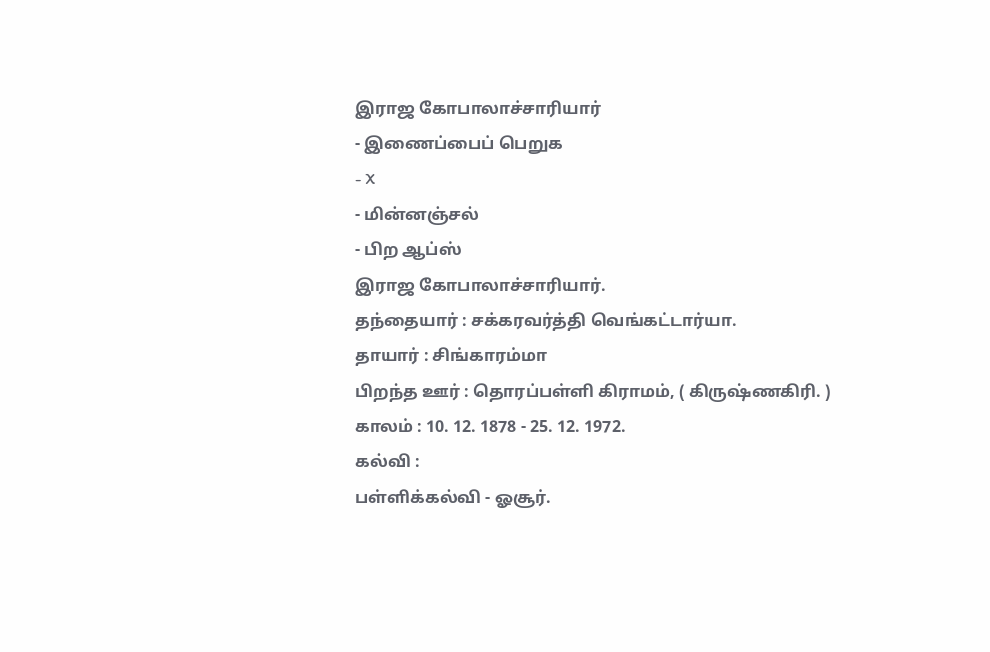இராஜ கோபாலாச்சாரியார்
- இணைப்பைப் பெறுக
- X
- மின்னஞ்சல்
- பிற ஆப்ஸ்
இராஜ கோபாலாச்சாரியார்.
தந்தையார் : சக்கரவர்த்தி வெங்கட்டார்யா.
தாயார் : சிங்காரம்மா
பிறந்த ஊர் : தொரப்பள்ளி கிராமம், ( கிருஷ்ணகிரி. )
காலம் : 10. 12. 1878 - 25. 12. 1972.
கல்வி :
பள்ளிக்கல்வி - ஓசூர்.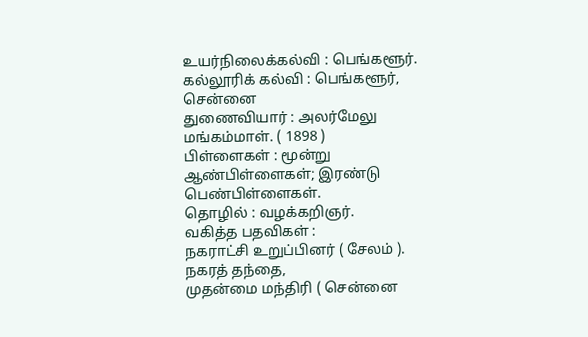உயர்நிலைக்கல்வி : பெங்களூர்.
கல்லூரிக் கல்வி : பெங்களூர், சென்னை
துணைவியார் : அலர்மேலு மங்கம்மாள். ( 1898 )
பிள்ளைகள் : மூன்று ஆண்பிள்ளைகள்; இரண்டு பெண்பிள்ளைகள்.
தொழில் : வழக்கறிஞர்.
வகித்த பதவிகள் :
நகராட்சி உறுப்பினர் ( சேலம் ). நகரத் தந்தை,
முதன்மை மந்திரி ( சென்னை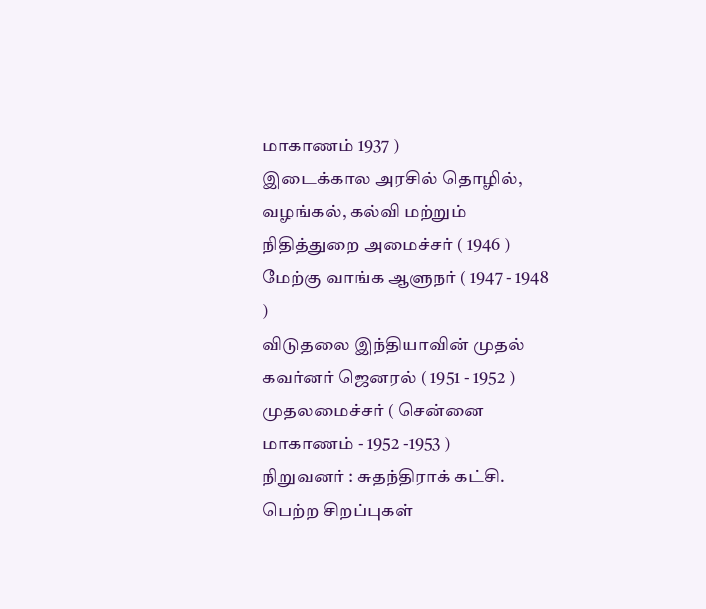மாகாணம் 1937 )
இடைக்கால அரசில் தொழில், வழங்கல், கல்வி மற்றும் நிதித்துறை அமைச்சர் ( 1946 )
மேற்கு வாங்க ஆளுநர் ( 1947 - 1948 )
விடுதலை இந்தியாவின் முதல் கவர்னர் ஜெனரல் ( 1951 - 1952 )
முதலமைச்சர் ( சென்னை மாகாணம் - 1952 -1953 )
நிறுவனர் : சுதந்திராக் கட்சி.
பெற்ற சிறப்புகள்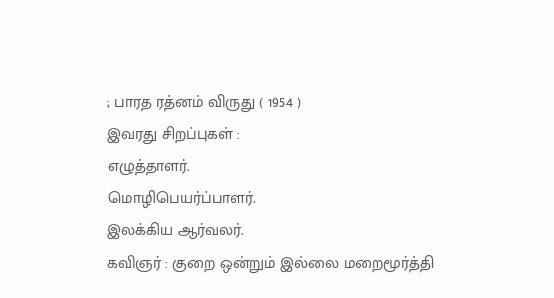; பாரத ரத்னம் விருது ( 1954 )
இவரது சிறப்புகள் :
எழுத்தாளர்.
மொழிபெயர்ப்பாளர்.
இலக்கிய ஆர்வலர்.
கவிஞர் : குறை ஒன்றும் இல்லை மறைமூர்த்தி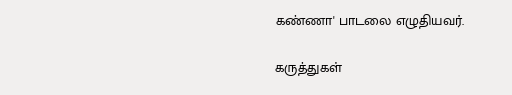கண்ணா' பாடலை எழுதியவர்.

கருத்துகள்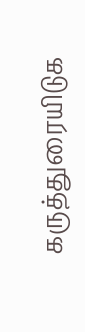கருத்துரையிடுக